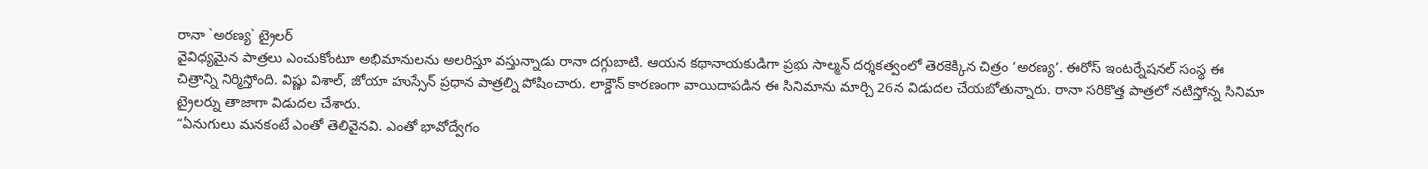రానా `అరణ్య` ట్రైలర్
వైవిధ్యమైన పాత్రలు ఎంచుకోంటూ అభిమానులను అలరిస్తూ వస్తున్నాడు రానా దగ్గుబాటి. ఆయన కథానాయకుడిగా ప్రభు సాల్మన్ దర్శకత్వంలో తెరకెక్కిన చిత్రం ‘అరణ్య’. ఈరోస్ ఇంటర్నేషనల్ సంస్థ ఈ చిత్రాన్ని నిర్మిస్తోంది. విష్ణు విశాల్, జోయా హుస్సేన్ ప్రధాన పాత్రల్ని పోషించారు. లాక్డౌన్ కారణంగా వాయిదాపడిన ఈ సినిమాను మార్చి 26న విడుదల చేయబోతున్నారు. రానా సరికొత్త పాత్రలో నటిస్తోన్న సినిమా ట్రైలర్ను తాజాగా విడుదల చేశారు.
“ఏనుగులు మనకంటే ఎంతో తెలివైనవి. ఎంతో భావోద్వేగం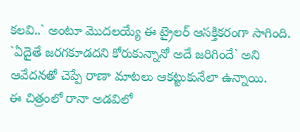కలవి..` అంటూ మొదలయ్యే ఈ ట్రైలర్ ఆసక్తికరంగా సాగింది.
`ఏదైతే జరగకూడదని కోరుకున్నానో అదే జరిగిందే` అని ఆవేదనతో చెప్పే రాణా మాటలు ఆకట్టుకునేలా ఉన్నాయి.
ఈ చిత్రంలో రానా అడవిలో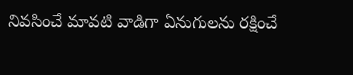నివసించే మావటి వాడిగా ఏనుగులను రక్షించే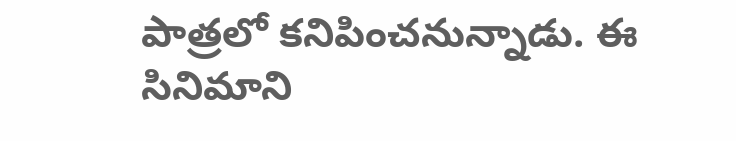పాత్రలో కనిపించనున్నాడు. ఈ సినిమాని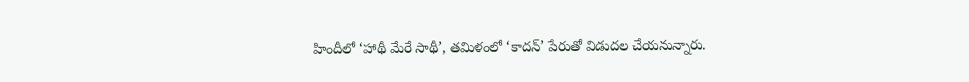హిందీలో ‘హాథీ మేరే సాథీ’, తమిళంలో ‘కాదన్’ పేరుతో విడుదల చేయనున్నారు.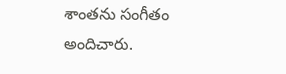శాంతను సంగీతం అందిచారు.